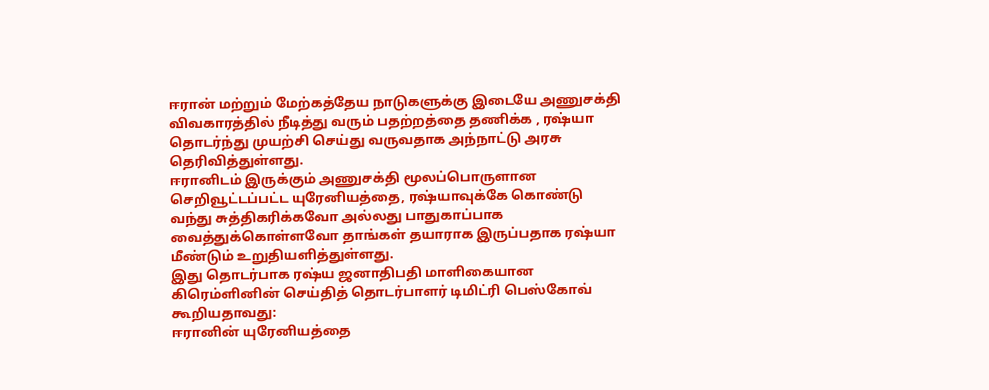ஈரான் மற்றும் மேற்கத்தேய நாடுகளுக்கு இடையே அணுசக்தி விவகாரத்தில் நீடித்து வரும் பதற்றத்தை தணிக்க , ரஷ்யா தொடர்ந்து முயற்சி செய்து வருவதாக அந்நாட்டு அரசு தெரிவித்துள்ளது.
ஈரானிடம் இருக்கும் அணுசக்தி மூலப்பொருளான செறிவூட்டப்பட்ட யுரேனியத்தை, ரஷ்யாவுக்கே கொண்டு வந்து சுத்திகரிக்கவோ அல்லது பாதுகாப்பாக வைத்துக்கொள்ளவோ தாங்கள் தயாராக இருப்பதாக ரஷ்யா மீண்டும் உறுதியளித்துள்ளது.
இது தொடர்பாக ரஷ்ய ஜனாதிபதி மாளிகையான கிரெம்ளினின் செய்தித் தொடர்பாளர் டிமிட்ரி பெஸ்கோவ் கூறியதாவது:
ஈரானின் யுரேனியத்தை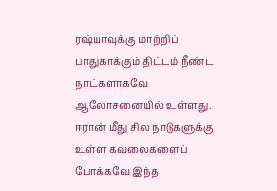ரஷ்யாவுக்கு மாற்றிப் பாதுகாக்கும் திட்டம் நீண்ட நாட்களாகவே ஆலோசனையில் உள்ளது. ஈரான் மீது சில நாடுகளுக்கு உள்ள கவலைகளைப் போக்கவே இந்த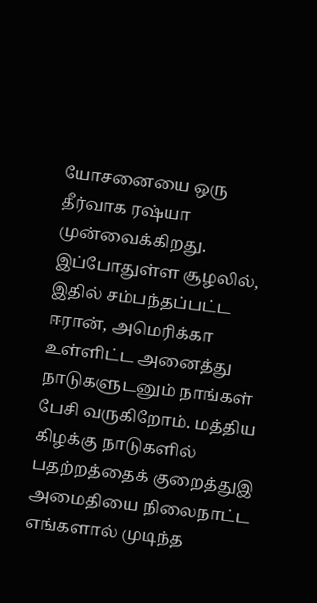யோசனையை ஒரு தீர்வாக ரஷ்யா முன்வைக்கிறது.
இப்போதுள்ள சூழலில், இதில் சம்பந்தப்பட்ட ஈரான், அமெரிக்கா உள்ளிட்ட அனைத்து நாடுகளுடனும் நாங்கள் பேசி வருகிறோம். மத்திய கிழக்கு நாடுகளில் பதற்றத்தைக் குறைத்துஇ அமைதியை நிலைநாட்ட எங்களால் முடிந்த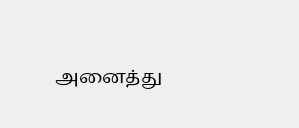அனைத்து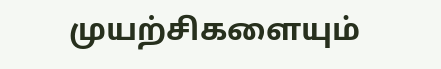முயற்சிகளையும்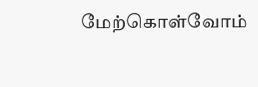மேற்கொள்வோம்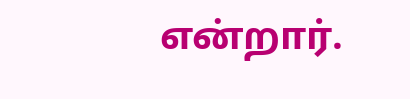என்றார்.